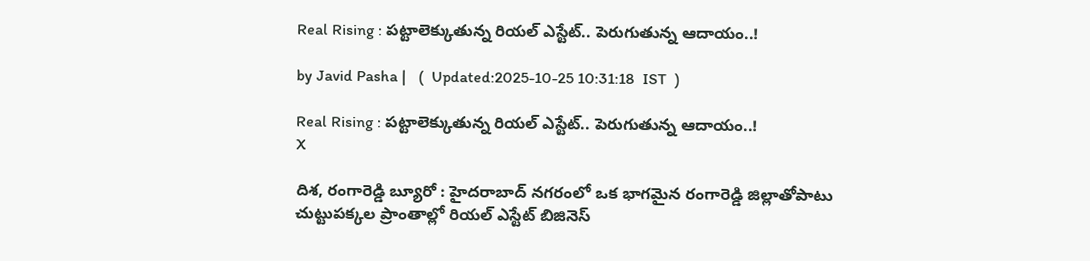Real Rising : పట్టాలెక్కుతున్న రియల్‌ ఎస్టేట్‌.. పెరుగుతున్న ఆదాయం..!

by Javid Pasha |   (  Updated:2025-10-25 10:31:18  IST  )

Real Rising : పట్టాలెక్కుతున్న రియల్‌ ఎస్టేట్‌.. పెరుగుతున్న ఆదాయం..!
X

దిశ, రంగారెడ్డి బ్యూరో : హైదరాబాద్‌ నగరంలో ఒక భాగమైన రంగారెడ్డి జిల్లాతోపాటు చుట్టుపక్కల ప్రాంతాల్లో రియల్‌ ఎస్టేట్‌ బిజినెస్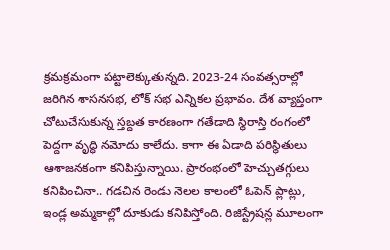క్రమక్రమంగా పట్టాలెక్కుతున్నది. 2023-24 సంవత్సరాల్లో జరిగిన శాసనసభ, లోక్‌ సభ ఎన్నికల ప్రభావం. దేశ వ్యాప్తంగా చోటుచేసుకున్న స్తబ్దత కారణంగా గతేడాది స్థిరాస్తి రంగంలో పెద్దగా వృద్ధి నమోదు కాలేదు. కాగా ఈ ఏడాది పరిస్థితులు ఆశాజనకంగా కనిపిస్తున్నాయి. ప్రారంభంలో హెచ్చుతగ్గులు కనిపించినా.. గడచిన రెండు నెలల కాలంలో ఓపెన్‌ ప్లాట్లు, ఇండ్ల అమ్మకాల్లో దూకుడు కనిపిస్తోంది. రిజిస్ట్రేషన్ల మూలంగా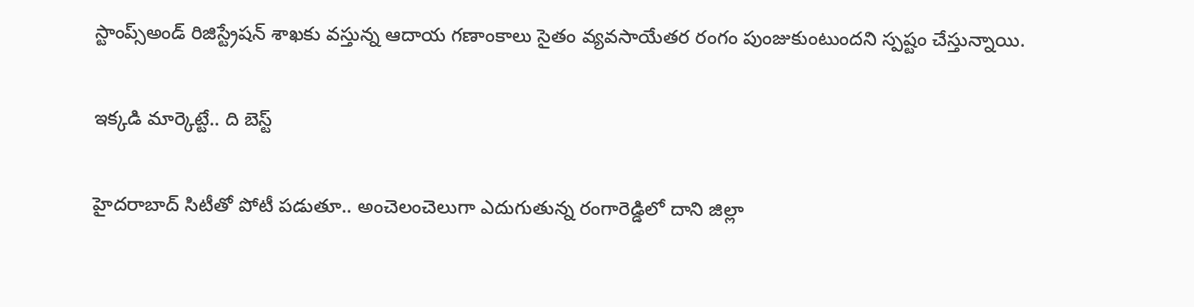స్టాంప్స్అండ్‌ రిజిస్ట్రేషన్‌ శాఖకు వస్తున్న ఆదాయ గణాంకాలు సైతం వ్యవసాయేతర రంగం పుంజుకుంటుందని స్పష్టం చేస్తున్నాయి.

ఇక్కడి మార్కెట్టే.. ది బెస్ట్

హైదరాబాద్‌ సిటీతో పోటీ పడుతూ.. అంచెలంచెలుగా ఎదుగుతున్న రంగారెడ్డిలో దాని జిల్లా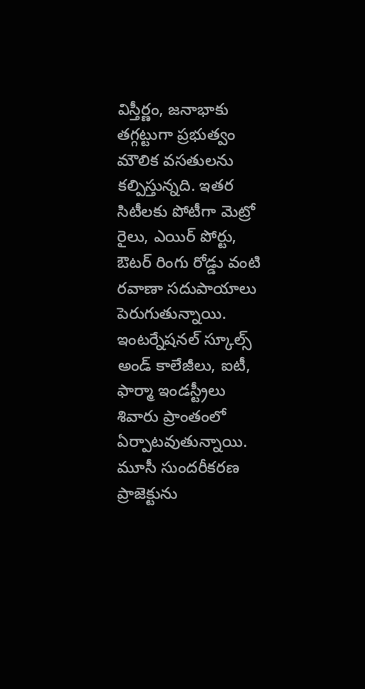విస్తీర్ణం, జనాభాకు తగ్గట్టుగా ప్రభుత్వం మౌలిక వసతులను కల్పిస్తున్నది. ఇతర సిటీలకు పోటీగా మెట్రో రైలు, ఎయిర్‌ పోర్టు, ఔటర్‌ రింగు రోడ్డు వంటి రవాణా సదుపాయాలు పెరుగుతున్నాయి. ఇంటర్నేషనల్‌ స్కూల్స్ అండ్‌ కాలేజీలు, ఐటీ, ఫార్మా ఇండస్ట్రీలు శివారు ప్రాంతంలో ఏర్పాటవుతున్నాయి. మూసీ సుందరీకరణ ప్రాజెక్టును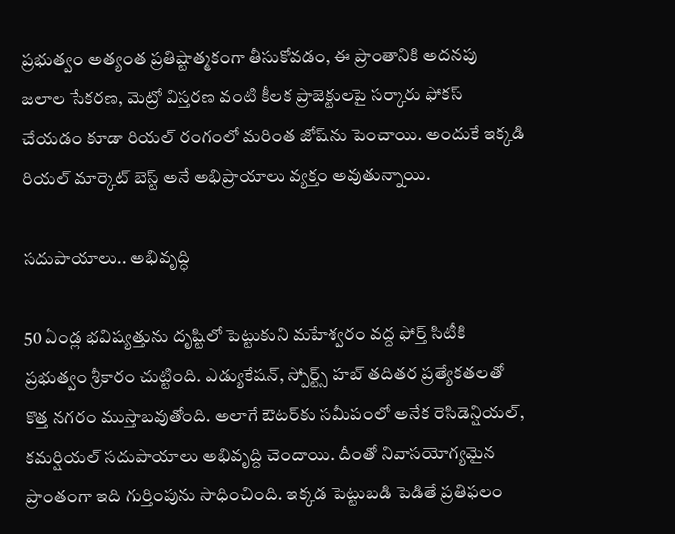ప్రభుత్వం అత్యంత ప్రతిష్టాత్మకంగా తీసుకోవడం, ఈ ప్రాంతానికి అదనపు జలాల సేకరణ, మెట్రో విస్తరణ వంటి కీలక ప్రాజెక్టులపై సర్కారు ఫోకస్ చేయడం కూడా రియల్‌ రంగంలో మరింత జోష్‌ను పెంచాయి. అందుకే ఇక్కడి రియల్ మార్కెట్ బెస్ట్ అనే అభిప్రాయాలు వ్యక్తం అవుతున్నాయి.

సదుపాయాలు.. అభివృద్ధి

50 ఏండ్ల భవిష్యత్తును దృష్టిలో పెట్టుకుని మహేశ్వరం వద్ద ఫోర్త్ సిటీకి ప్రభుత్వం శ్రీకారం చుట్టింది. ఎడ్యుకేషన్‌, స్పోర్ట్స్ హబ్‌ తదితర ప్రత్యేకతలతో కొత్త నగరం ముస్తాబవుతోంది. అలాగే ఔటర్‌కు సమీపంలో అనేక రెసిడెన్షియల్‌, కమర్షియల్‌ సదుపాయాలు అభివృద్ది చెందాయి. దీంతో నివాసయోగ్యమైన ప్రాంతంగా ఇది గుర్తింపును సాధించింది. ఇక్కడ పెట్టుబడి పెడితే ప్రతిఫలం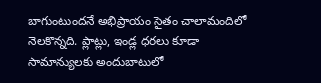బాగుంటుందనే అభిప్రాయం సైతం చాలామందిలో నెలకొన్నది. ప్లాట్లు, ఇండ్ల ధరలు కూడా సామాన్యులకు అందుబాటులో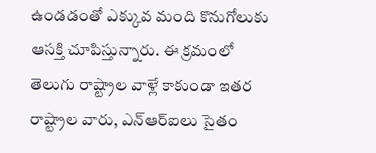ఉండడంతో ఎక్కువ మంది కొనుగోలుకు ఆసక్తి చూపిస్తున్నారు. ఈ క్రమంలో తెలుగు రాష్ట్రాల వాళ్లే కాకుండా ఇతర రాష్ట్రాల వారు, ఎన్‌ఆర్‌ఐలు సైతం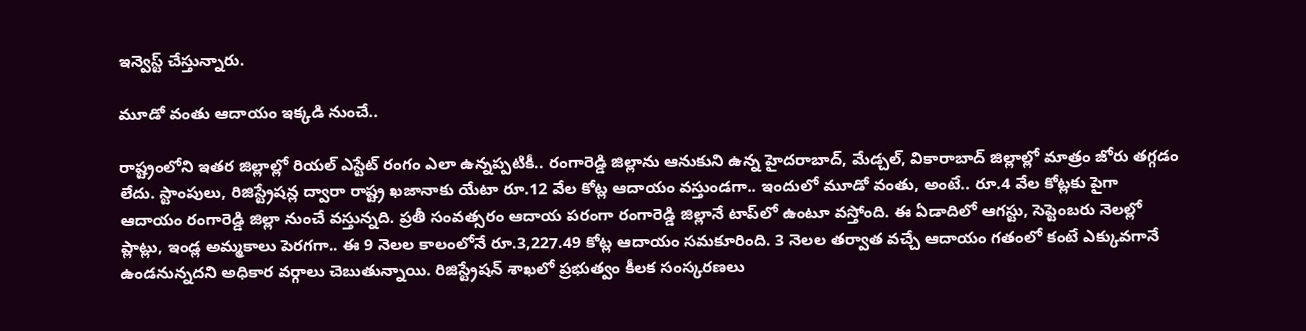ఇన్వెస్ట్ చేస్తున్నారు.

మూడో వంతు ఆదాయం ఇక్కడి నుంచే..

రాష్ట్రంలోని ఇతర జిల్లాల్లో రియల్‌ ఎస్టేట్‌ రంగం ఎలా ఉన్నప్పటికీ.. రంగారెడ్డి జిల్లాను ఆనుకుని ఉన్న హైదరాబాద్‌, మేడ్చల్‌, వికారాబాద్‌ జిల్లాల్లో మాత్రం జోరు తగ్గడం లేదు. స్టాంపులు, రిజిస్ట్రేషన్ల ద్వారా రాష్ట్ర ఖజానాకు యేటా రూ.12 వేల కోట్ల ఆదాయం వస్తుండగా.. ఇందులో మూడో వంతు, అంటే.. రూ.4 వేల కోట్లకు పైగా ఆదాయం రంగారెడ్డి జిల్లా నుంచే వస్తున్నది. ప్రతీ సంవత్సరం ఆదాయ పరంగా రంగారెడ్డి జిల్లానే టాప్‌‌లో ఉంటూ వస్తోంది. ఈ ఏడాదిలో ఆగస్టు, సెప్టెంబరు నెలల్లో ప్లాట్లు, ఇండ్ల అమ్మకాలు పెరగగా.. ఈ 9 నెలల కాలంలోనే రూ.3,227.49 కోట్ల ఆదాయం సమకూరింది. 3 నెలల తర్వాత వచ్చే ఆదాయం గతంలో కంటే ఎక్కువగానే ఉండనున్నదని అధికార వర్గాలు చెబుతున్నాయి. రిజిస్ట్రేషన్‌ శాఖలో ప్రభుత్వం కీలక సంస్కరణలు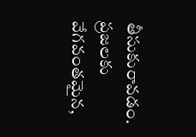తీసుకురావడం. ప్రజలకు వేగవంతమైన,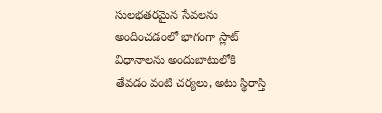సులభతరమైన సేవలను అందించడంలో భాగంగా స్లాట్‌ విధానాలను అందుబాటులోకి తేవడం వంటి చర్యలు, అటు స్థిరాస్తి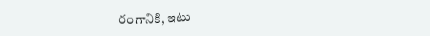రంగానికి, ఇటు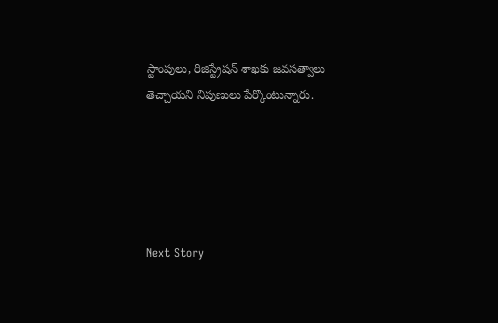స్టాంపులు, రిజిస్ట్రేషన్‌ శాఖకు జవసత్వాలు తెచ్చాయని నిపుణులు పేర్కొంటున్నారు.





Next Story